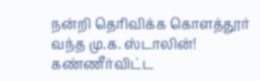நன்றி தெரிவிக்க கொளத்தூர் வந்த மு.க. ஸ்டாலின்! கண்ணீர்விட்ட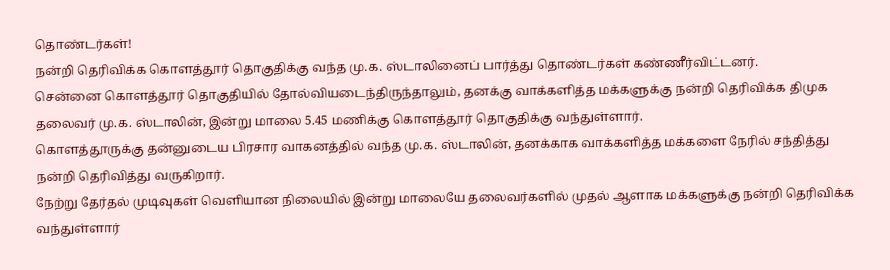தொண்டர்கள்!
நன்றி தெரிவிக்க கொளத்தூர் தொகுதிக்கு வந்த மு.க. ஸ்டாலினைப் பார்த்து தொண்டர்கள் கண்ணீர்விட்டனர்.
சென்னை கொளத்தூர் தொகுதியில் தோல்வியடைந்திருந்தாலும், தனக்கு வாக்களித்த மக்களுக்கு நன்றி தெரிவிக்க திமுக தலைவர் மு.க. ஸ்டாலின், இன்று மாலை 5.45 மணிக்கு கொளத்தூர் தொகுதிக்கு வந்துள்ளார்.
கொளத்தூருக்கு தன்னுடைய பிரசார வாகனத்தில் வந்த மு.க. ஸ்டாலின், தனக்காக வாக்களித்த மக்களை நேரில் சந்தித்து நன்றி தெரிவித்து வருகிறார்.
நேற்று தேர்தல் முடிவுகள் வெளியான நிலையில் இன்று மாலையே தலைவர்களில் முதல் ஆளாக மக்களுக்கு நன்றி தெரிவிக்க வந்துள்ளார்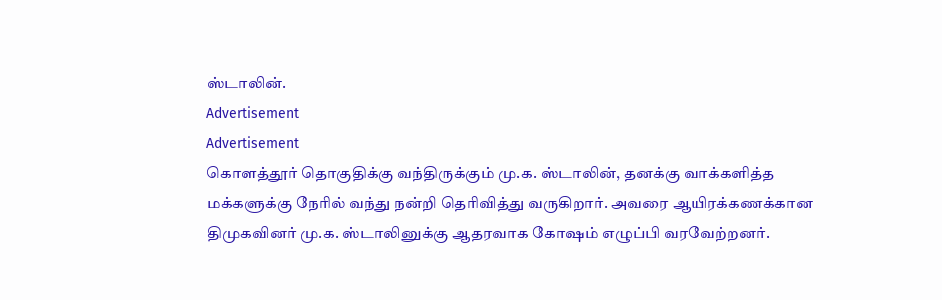ஸ்டாலின்.
Advertisement
Advertisement
கொளத்தூர் தொகுதிக்கு வந்திருக்கும் மு.க. ஸ்டாலின், தனக்கு வாக்களித்த மக்களுக்கு நேரில் வந்து நன்றி தெரிவித்து வருகிறார். அவரை ஆயிரக்கணக்கான திமுகவினர் மு.க. ஸ்டாலினுக்கு ஆதரவாக கோஷம் எழுப்பி வரவேற்றனர்.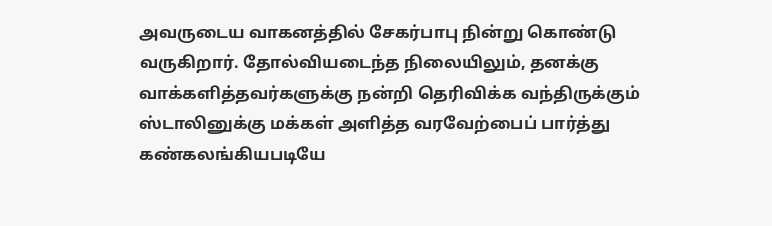அவருடைய வாகனத்தில் சேகர்பாபு நின்று கொண்டு வருகிறார். தோல்வியடைந்த நிலையிலும், தனக்கு வாக்களித்தவர்களுக்கு நன்றி தெரிவிக்க வந்திருக்கும் ஸ்டாலினுக்கு மக்கள் அளித்த வரவேற்பைப் பார்த்து கண்கலங்கியபடியே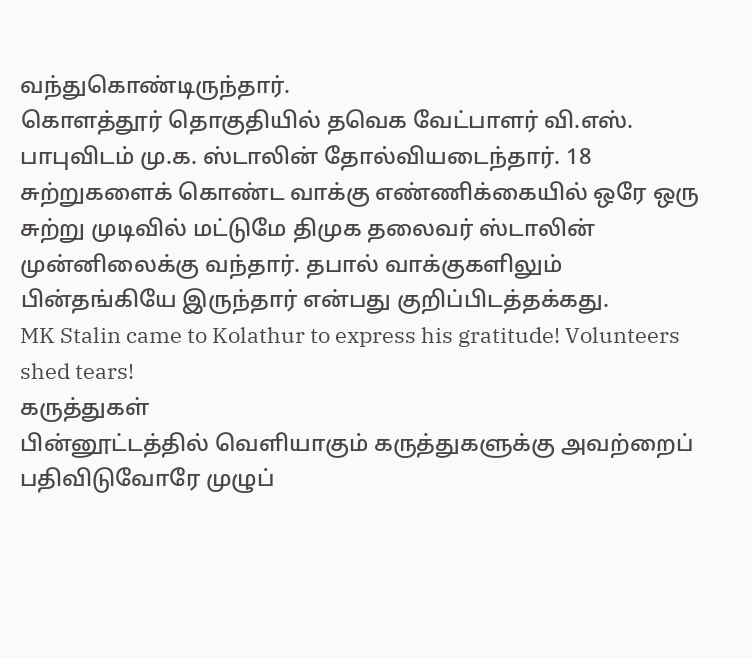வந்துகொண்டிருந்தார்.
கொளத்தூர் தொகுதியில் தவெக வேட்பாளர் வி.எஸ். பாபுவிடம் மு.க. ஸ்டாலின் தோல்வியடைந்தார். 18 சுற்றுகளைக் கொண்ட வாக்கு எண்ணிக்கையில் ஒரே ஒரு சுற்று முடிவில் மட்டுமே திமுக தலைவர் ஸ்டாலின் முன்னிலைக்கு வந்தார். தபால் வாக்குகளிலும் பின்தங்கியே இருந்தார் என்பது குறிப்பிடத்தக்கது.
MK Stalin came to Kolathur to express his gratitude! Volunteers shed tears!
கருத்துகள்
பின்னூட்டத்தில் வெளியாகும் கருத்துகளுக்கு அவற்றைப் பதிவிடுவோரே முழுப்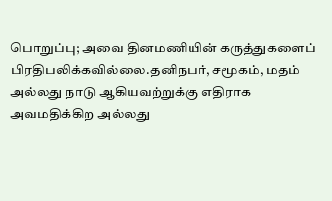பொறுப்பு; அவை தினமணியின் கருத்துகளைப் பிரதிபலிக்கவில்லை.தனிநபர், சமூகம், மதம் அல்லது நாடு ஆகியவற்றுக்கு எதிராக அவமதிக்கிற அல்லது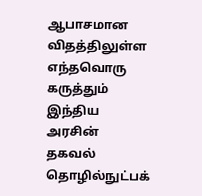ஆபாசமான விதத்திலுள்ள எந்தவொரு கருத்தும் இந்திய அரசின் தகவல் தொழில்நுட்பக்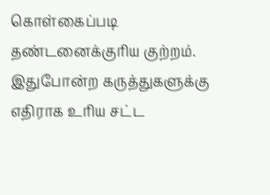கொள்கைப்படி தண்டனைக்குரிய குற்றம். இதுபோன்ற கருத்துகளுக்கு எதிராக உரிய சட்ட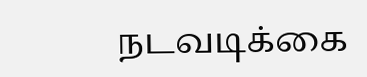நடவடிக்கை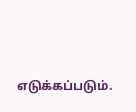எடுக்கப்படும்.